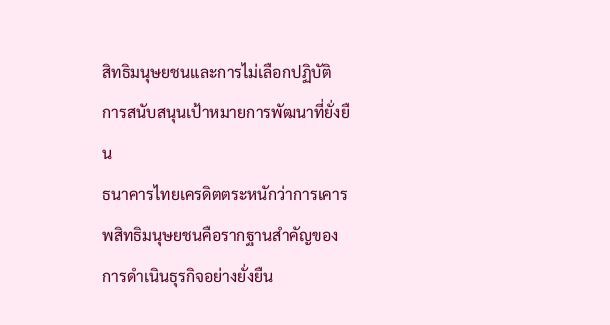สิทธิมนุษยชนและการไม่เลือกปฏิบัติ
การสนับสนุนเป้าหมายการพัฒนาที่ยั่งยืน
ธนาคารไทยเครดิตตระหนักว่าการเคารพสิทธิมนุษยชนคือรากฐานสำคัญของการดำเนินธุรกิจอย่างยั่งยืน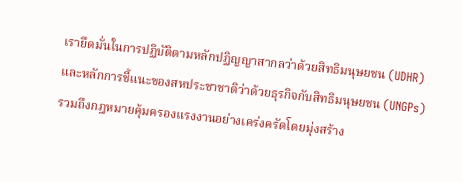เรายึดมั่นในการปฏิบัติตามหลักปฏิญญาสากลว่าด้วยสิทธิมนุษยชน (UDHR) และหลักการชี้แนะของสหประชาชาติว่าด้วยธุรกิจกับสิทธิมนุษยชน (UNGPs) รวมถึงกฎหมายคุ้มครองแรงงานอย่างเคร่งครัดโดยมุ่งสร้าง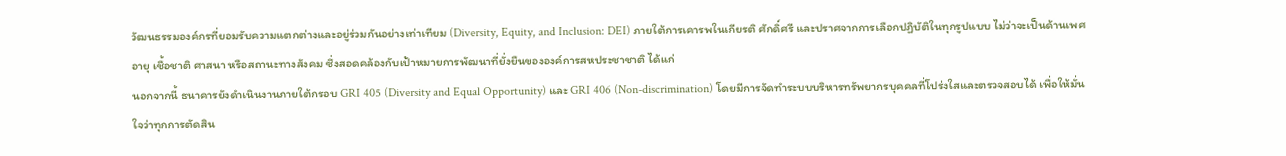วัฒนธรรมองค์กรที่ยอมรับความแตกต่างและอยู่ร่วมกันอย่างเท่าเทียม (Diversity, Equity, and Inclusion: DEI) ภายใต้การเคารพในเกียรติ ศักดิ์ศรี และปราศจากการเลือกปฏิบัติในทุกรูปแบบ ไม่ว่าจะเป็นด้านเพศ อายุ เชื้อชาติ ศาสนา หรือสถานะทางสังคม ซึ่งสอดคล้องกับเป้าหมายการพัฒนาที่ยั่งยืนขององค์การสหประชาชาติ ได้แก่
นอกจากนี้ ธนาคารยังดำเนินงานภายใต้กรอบ GRI 405 (Diversity and Equal Opportunity) และ GRI 406 (Non-discrimination) โดยมีการจัดทำระบบบริหารทรัพยากรบุคคลที่โปร่งใสและตรวจสอบได้ เพื่อให้มั่นใจว่าทุกการตัดสิน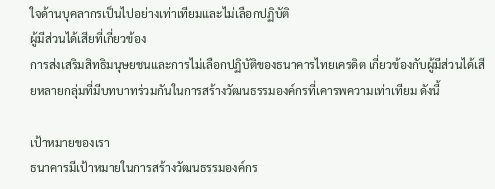ใจด้านบุคลากรเป็นไปอย่างเท่าเทียมและไม่เลือกปฏิบัติ
ผู้มีส่วนได้เสียที่เกี่ยวข้อง
การส่งเสริมสิทธิมนุษยชนและการไม่เลือกปฏิบัติของธนาคารไทยเครดิต เกี่ยวข้องกับผู้มีส่วนได้เสียหลายกลุ่มที่มีบทบาทร่วมกันในการสร้างวัฒนธรรมองค์กรที่เคารพความเท่าเทียม ดังนี้

เป้าหมายของเรา
ธนาคารมีเป้าหมายในการสร้างวัฒนธรรมองค์กร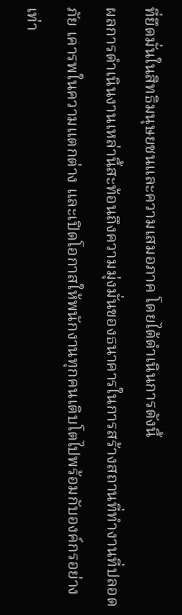ที่ยึดมั่นในสิทธิมนุษยชนและความเสมอภาค โดยได้ดำเนินการดังนี้
ผลการดำเนินงานเหล่านี้สะท้อนถึงความมุ่งมั่นของธนาคารในการสร้างสถานที่ทำงานที่ปลอดภัย เคารพในความแตกต่าง และเปิดโอกาสให้พนักงานทุกคนเติบโตไปพร้อมกับองค์กรอย่างเท่า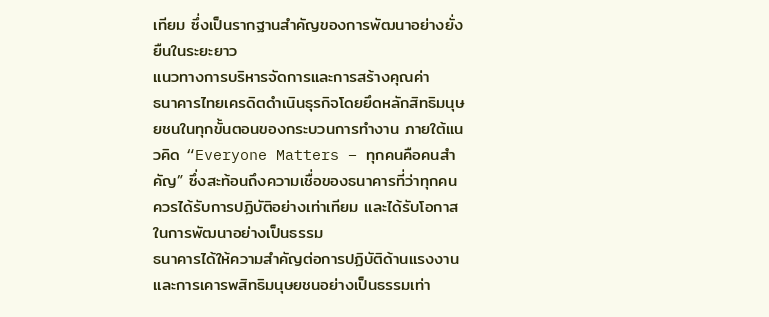เทียม ซึ่งเป็นรากฐานสำคัญของการพัฒนาอย่างยั่งยืนในระยะยาว
แนวทางการบริหารจัดการและการสร้างคุณค่า
ธนาคารไทยเครดิตดำเนินธุรกิจโดยยึดหลักสิทธิมนุษยชนในทุกขั้นตอนของกระบวนการทำงาน ภายใต้แนวคิด “Everyone Matters – ทุกคนคือคนสำคัญ” ซึ่งสะท้อนถึงความเชื่อของธนาคารที่ว่าทุกคนควรได้รับการปฏิบัติอย่างเท่าเทียม และได้รับโอกาสในการพัฒนาอย่างเป็นธรรม
ธนาคารได้ให้ความสำคัญต่อการปฏิบัติด้านแรงงานและการเคารพสิทธิมนุษยชนอย่างเป็นธรรมเท่า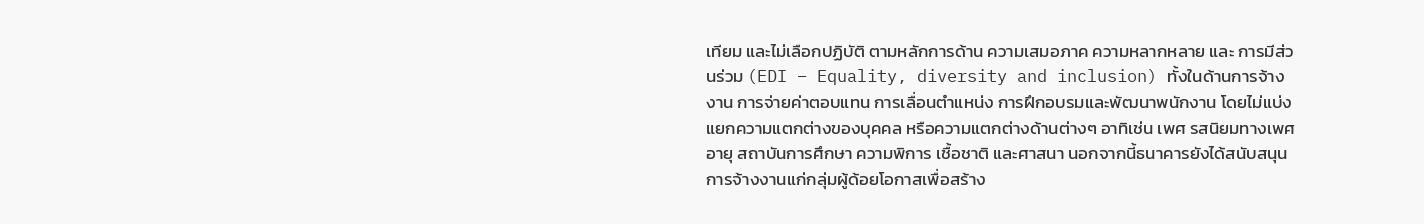เทียม และไม่เลือกปฏิบัติ ตามหลักการด้าน ความเสมอภาค ความหลากหลาย และ การมีส่วนร่วม (EDI – Equality, diversity and inclusion) ทั้งในด้านการจ้างงาน การจ่ายค่าตอบแทน การเลื่อนตำแหน่ง การฝึกอบรมและพัฒนาพนักงาน โดยไม่แบ่งแยกความแตกต่างของบุคคล หรือความแตกต่างด้านต่างๆ อาทิเช่น เพศ รสนิยมทางเพศ อายุ สถาบันการศึกษา ความพิการ เชื้อชาติ และศาสนา นอกจากนี้ธนาคารยังได้สนับสนุนการจ้างงานแก่กลุ่มผู้ด้อยโอกาสเพื่อสร้าง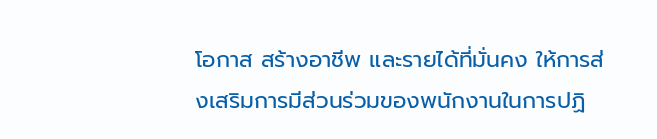โอกาส สร้างอาชีพ และรายได้ที่มั่นคง ให้การส่งเสริมการมีส่วนร่วมของพนักงานในการปฏิ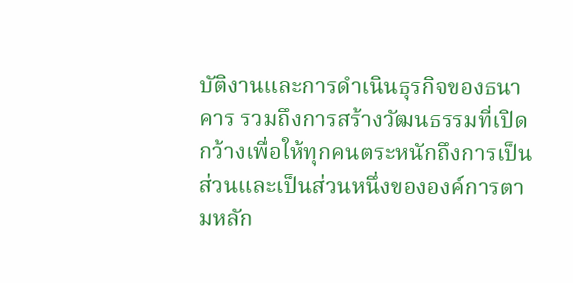บัติงานและการดำเนินธุรกิจของธนาคาร รวมถึงการสร้างวัฒนธรรมที่เปิดกว้างเพื่อให้ทุกคนตระหนักถึงการเป็นส่วนและเป็นส่วนหนึ่งขององค์การตามหลัก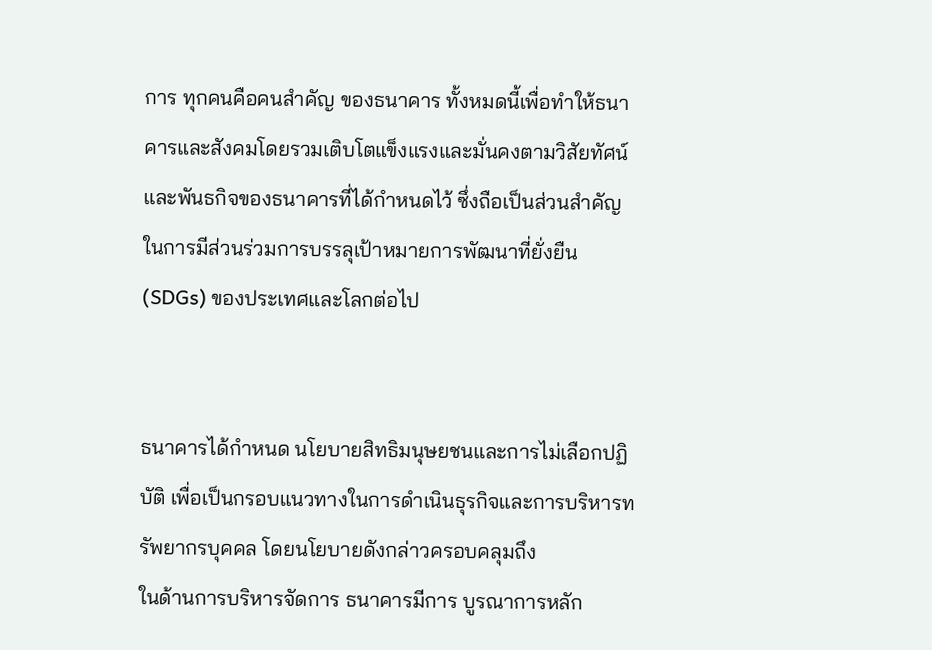การ ทุกคนคือคนสำคัญ ของธนาคาร ทั้งหมดนี้เพื่อทำให้ธนาคารและสังคมโดยรวมเติบโตแข็งแรงและมั่นคงตามวิสัยทัศน์และพันธกิจของธนาคารที่ได้กำหนดไว้ ซึ่งถือเป็นส่วนสำคัญในการมีส่วนร่วมการบรรลุเป้าหมายการพัฒนาที่ยั่งยืน (SDGs) ของประเทศและโลกต่อไป


ธนาคารได้กำหนด นโยบายสิทธิมนุษยชนและการไม่เลือกปฏิบัติ เพื่อเป็นกรอบแนวทางในการดำเนินธุรกิจและการบริหารทรัพยากรบุคคล โดยนโยบายดังกล่าวครอบคลุมถึง
ในด้านการบริหารจัดการ ธนาคารมีการ บูรณาการหลัก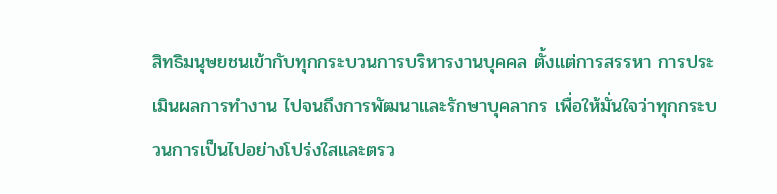สิทธิมนุษยชนเข้ากับทุกกระบวนการบริหารงานบุคคล ตั้งแต่การสรรหา การประเมินผลการทำงาน ไปจนถึงการพัฒนาและรักษาบุคลากร เพื่อให้มั่นใจว่าทุกกระบวนการเป็นไปอย่างโปร่งใสและตรว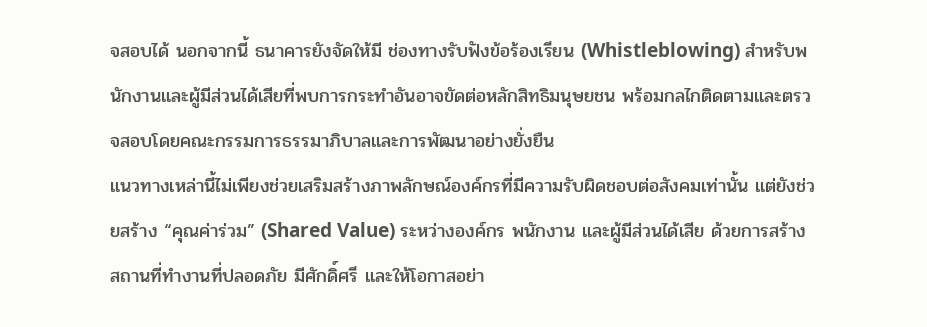จสอบได้ นอกจากนี้ ธนาคารยังจัดให้มี ช่องทางรับฟังข้อร้องเรียน (Whistleblowing) สำหรับพนักงานและผู้มีส่วนได้เสียที่พบการกระทำอันอาจขัดต่อหลักสิทธิมนุษยชน พร้อมกลไกติดตามและตรวจสอบโดยคณะกรรมการธรรมาภิบาลและการพัฒนาอย่างยั่งยืน
แนวทางเหล่านี้ไม่เพียงช่วยเสริมสร้างภาพลักษณ์องค์กรที่มีความรับผิดชอบต่อสังคมเท่านั้น แต่ยังช่วยสร้าง “คุณค่าร่วม” (Shared Value) ระหว่างองค์กร พนักงาน และผู้มีส่วนได้เสีย ด้วยการสร้างสถานที่ทำงานที่ปลอดภัย มีศักดิ์ศรี และให้โอกาสอย่า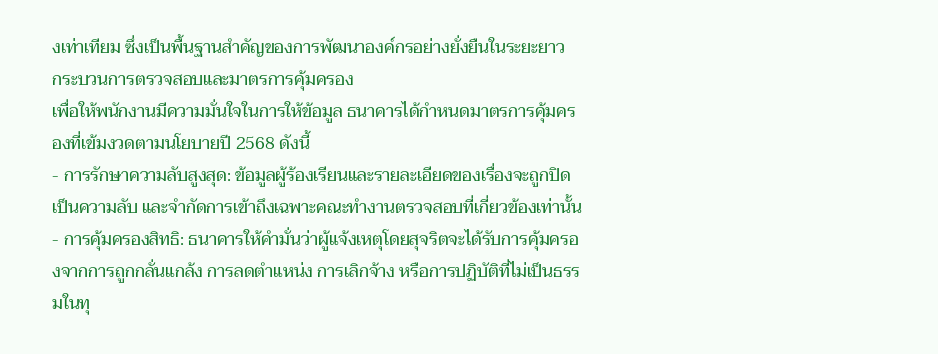งเท่าเทียม ซึ่งเป็นพื้นฐานสำคัญของการพัฒนาองค์กรอย่างยั่งยืนในระยะยาว
กระบวนการตรวจสอบและมาตรการคุ้มครอง
เพื่อให้พนักงานมีความมั่นใจในการให้ข้อมูล ธนาคารได้กำหนดมาตรการคุ้มครองที่เข้มงวดตามนโยบายปี 2568 ดังนี้
- การรักษาความลับสูงสุด: ข้อมูลผู้ร้องเรียนและรายละเอียดของเรื่องจะถูกปิดเป็นความลับ และจำกัดการเข้าถึงเฉพาะคณะทำงานตรวจสอบที่เกี่ยวข้องเท่านั้น
- การคุ้มครองสิทธิ: ธนาคารให้คำมั่นว่าผู้แจ้งเหตุโดยสุจริตจะได้รับการคุ้มครองจากการถูกกลั่นแกล้ง การลดตำแหน่ง การเลิกจ้าง หรือการปฏิบัติที่ไม่เป็นธรรมในทุ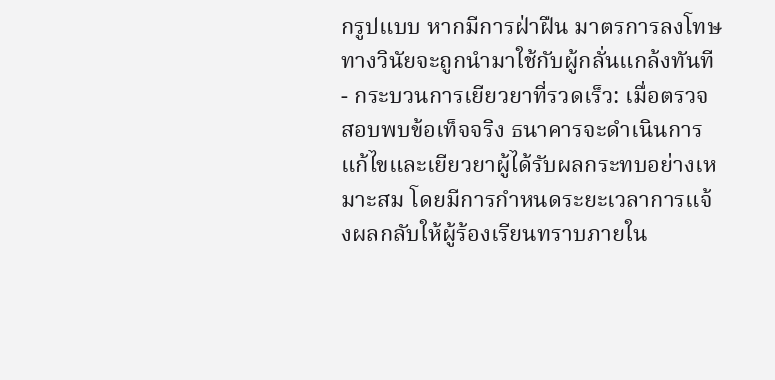กรูปแบบ หากมีการฝ่าฝืน มาตรการลงโทษทางวินัยจะถูกนำมาใช้กับผู้กลั่นแกล้งทันที
- กระบวนการเยียวยาที่รวดเร็ว: เมื่อตรวจสอบพบข้อเท็จจริง ธนาคารจะดำเนินการแก้ไขและเยียวยาผู้ได้รับผลกระทบอย่างเหมาะสม โดยมีการกำหนดระยะเวลาการแจ้งผลกลับให้ผู้ร้องเรียนทราบภายใน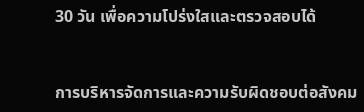30 วัน เพื่อความโปร่งใสและตรวจสอบได้


การบริหารจัดการและความรับผิดชอบต่อสังคม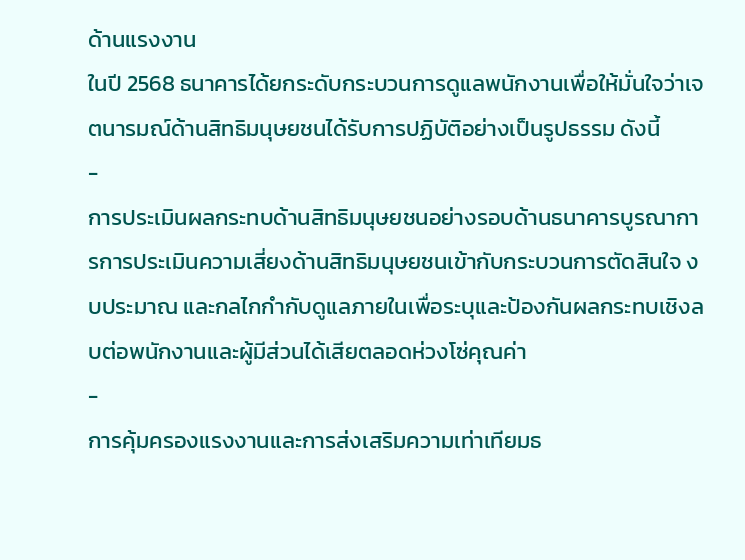ด้านแรงงาน
ในปี 2568 ธนาคารได้ยกระดับกระบวนการดูแลพนักงานเพื่อให้มั่นใจว่าเจตนารมณ์ด้านสิทธิมนุษยชนได้รับการปฏิบัติอย่างเป็นรูปธรรม ดังนี้
-
การประเมินผลกระทบด้านสิทธิมนุษยชนอย่างรอบด้านธนาคารบูรณาการการประเมินความเสี่ยงด้านสิทธิมนุษยชนเข้ากับกระบวนการตัดสินใจ งบประมาณ และกลไกกำกับดูแลภายในเพื่อระบุและป้องกันผลกระทบเชิงลบต่อพนักงานและผู้มีส่วนได้เสียตลอดห่วงโซ่คุณค่า
-
การคุ้มครองแรงงานและการส่งเสริมความเท่าเทียมธ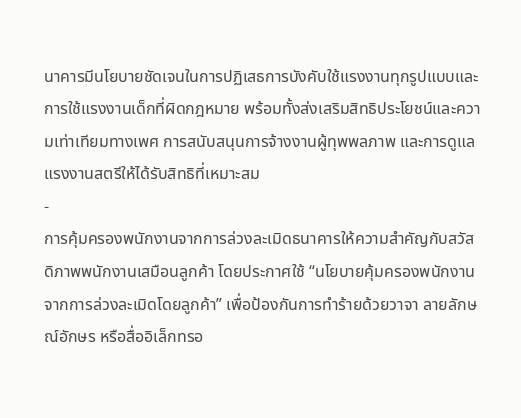นาคารมีนโยบายชัดเจนในการปฏิเสธการบังคับใช้แรงงานทุกรูปแบบและการใช้แรงงานเด็กที่ผิดกฎหมาย พร้อมทั้งส่งเสริมสิทธิประโยชน์และความเท่าเทียมทางเพศ การสนับสนุนการจ้างงานผู้ทุพพลภาพ และการดูแลแรงงานสตรีให้ได้รับสิทธิที่เหมาะสม
-
การคุ้มครองพนักงานจากการล่วงละเมิดธนาคารให้ความสำคัญกับสวัสดิภาพพนักงานเสมือนลูกค้า โดยประกาศใช้ “นโยบายคุ้มครองพนักงานจากการล่วงละเมิดโดยลูกค้า” เพื่อป้องกันการทำร้ายด้วยวาจา ลายลักษณ์อักษร หรือสื่ออิเล็กทรอ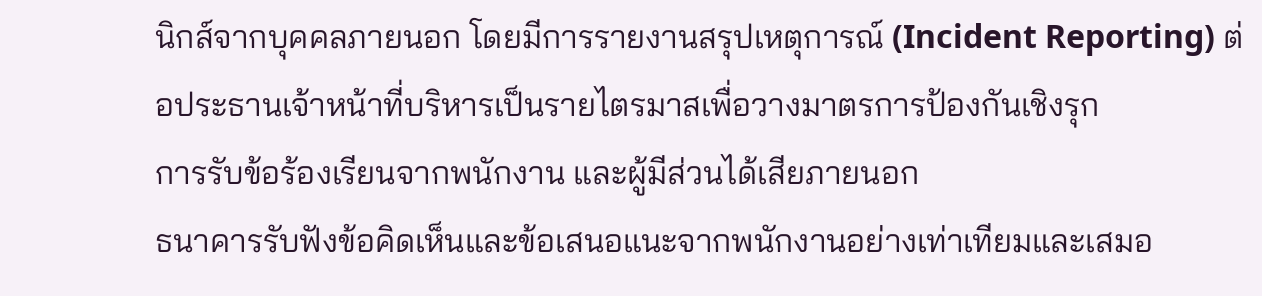นิกส์จากบุคคลภายนอก โดยมีการรายงานสรุปเหตุการณ์ (Incident Reporting) ต่อประธานเจ้าหน้าที่บริหารเป็นรายไตรมาสเพื่อวางมาตรการป้องกันเชิงรุก
การรับข้อร้องเรียนจากพนักงาน และผู้มีส่วนได้เสียภายนอก
ธนาคารรับฟังข้อคิดเห็นและข้อเสนอแนะจากพนักงานอย่างเท่าเทียมและเสมอ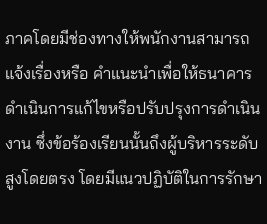ภาคโดยมีช่องทางให้พนักงานสามารถแจ้งเรื่องหรือ คำแนะนำเพื่อให้ธนาคารดำเนินการแก้ไขหรือปรับปรุงการดำเนินงาน ซึ่งข้อร้องเรียนนั้นถึงผู้บริหารระดับสูงโดยตรง โดยมีแนวปฏิบัติในการรักษา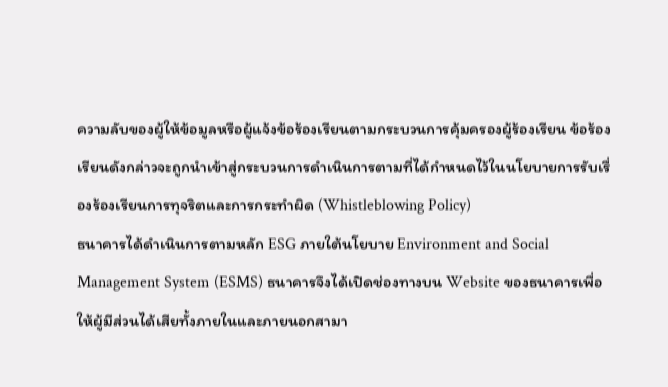ความลับของผู้ให้ข้อมูลหรือผู้แจ้งข้อร้องเรียนตามกระบวนการคุ้มครองผู้ร้องเรียน ข้อร้องเรียนดังกล่าวจะถูกนำเข้าสู่กระบวนการดำเนินการตามที่ได้กำหนดไว้ในนโยบายการรับเรื่องร้องเรียนการทุจริตและการกระทำผิด (Whistleblowing Policy)
ธนาคารได้ดำเนินการตามหลัก ESG ภายใต้นโยบาย Environment and Social Management System (ESMS) ธนาคารจึงได้เปิดช่องทางบน Website ของธนาคารเพื่อให้ผู้มีส่วนได้เสียทั้งภายในและภายนอกสามา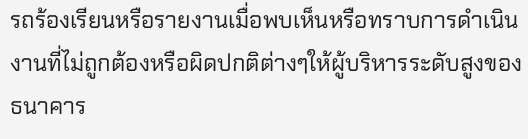รถร้องเรียนหรือรายงานเมื่อพบเห็นหรือทราบการดำเนินงานที่ไม่ถูกต้องหรือผิดปกติต่างๆให้ผู้บริหารระดับสูงของธนาคาร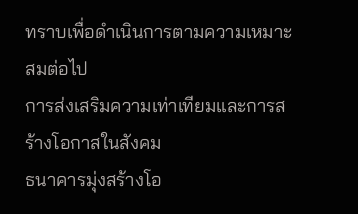ทราบเพื่อดำเนินการตามความเหมาะสมต่อไป
การส่งเสริมความเท่าเทียมและการสร้างโอกาสในสังคม
ธนาคารมุ่งสร้างโอ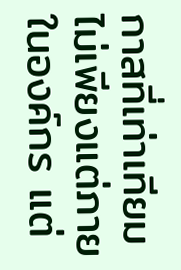กาสที่เท่าเทียมไม่เพียงแต่ภายในองค์กร แต่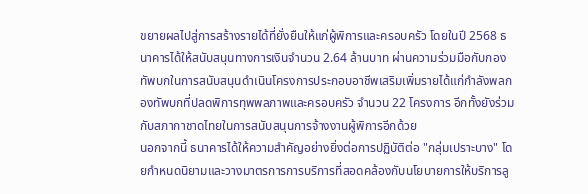ขยายผลไปสู่การสร้างรายได้ที่ยั่งยืนให้แก่ผู้พิการและครอบครัว โดยในปี 2568 ธนาคารได้ให้สนับสนุนทางการเงินจำนวน 2.64 ล้านบาท ผ่านความร่วมมือกับกองทัพบกในการสนับสนุนดำเนินโครงการประกอบอาชีพเสริมเพิ่มรายได้แก่กำลังพลกองทัพบกที่ปลดพิการทุพพลภาพและครอบครัว จำนวน 22 โครงการ อีกทั้งยังร่วมกับสภากาชาดไทยในการสนับสนุนการจ้างงานผู้พิการอีกด้วย
นอกจากนี้ ธนาคารได้ให้ความสำคัญอย่างยิ่งต่อการปฏิบัติต่อ "กลุ่มเปราะบาง" โดยกำหนดนิยามและวางมาตรการการบริการที่สอดคล้องกับนโยบายการให้บริการลู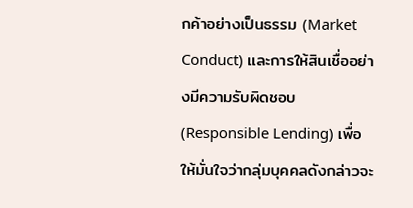กค้าอย่างเป็นธรรม (Market Conduct) และการให้สินเชื่ออย่างมีความรับผิดชอบ (Responsible Lending) เพื่อให้มั่นใจว่ากลุ่มบุคคลดังกล่าวจะ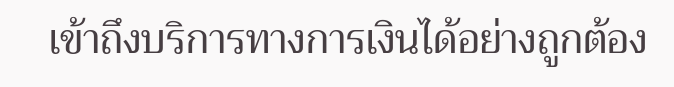เข้าถึงบริการทางการเงินได้อย่างถูกต้อง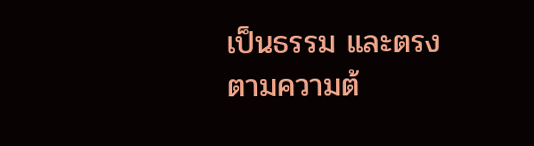เป็นธรรม และตรงตามความต้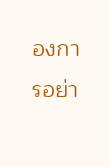องการอย่า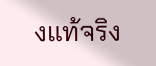งแท้จริง